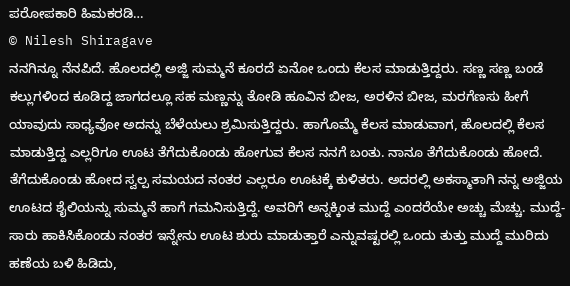ಪರೋಪಕಾರಿ ಹಿಮಕರಡಿ…
© Nilesh Shiragave
ನನಗಿನ್ನೂ ನೆನಪಿದೆ. ಹೊಲದಲ್ಲಿ ಅಜ್ಜಿ ಸುಮ್ಮನೆ ಕೂರದೆ ಏನೋ ಒಂದು ಕೆಲಸ ಮಾಡುತ್ತಿದ್ದರು. ಸಣ್ಣ ಸಣ್ಣ ಬಂಡೆ ಕಲ್ಲುಗಳಿಂದ ಕೂಡಿದ್ದ ಜಾಗದಲ್ಲೂ ಸಹ ಮಣ್ಣನ್ನು ತೋಡಿ ಹೂವಿನ ಬೀಜ, ಅರಳಿನ ಬೀಜ, ಮರಗೆಣಸು ಹೀಗೆ ಯಾವುದು ಸಾಧ್ಯವೋ ಅದನ್ನು ಬೆಳೆಯಲು ಶ್ರಮಿಸುತ್ತಿದ್ದರು. ಹಾಗೊಮ್ಮೆ ಕೆಲಸ ಮಾಡುವಾಗ, ಹೊಲದಲ್ಲಿ ಕೆಲಸ ಮಾಡುತ್ತಿದ್ದ ಎಲ್ಲರಿಗೂ ಊಟ ತೆಗೆದುಕೊಂಡು ಹೋಗುವ ಕೆಲಸ ನನಗೆ ಬಂತು. ನಾನೂ ತೆಗೆದುಕೊಂಡು ಹೋದೆ. ತೆಗೆದುಕೊಂಡು ಹೋದ ಸ್ವಲ್ಪ ಸಮಯದ ನಂತರ ಎಲ್ಲರೂ ಊಟಕ್ಕೆ ಕುಳಿತರು. ಅದರಲ್ಲಿ ಅಕಸ್ಮಾತಾಗಿ ನನ್ನ ಅಜ್ಜಿಯ ಊಟದ ಶೈಲಿಯನ್ನು ಸುಮ್ಮನೆ ಹಾಗೆ ಗಮನಿಸುತ್ತಿದ್ದೆ. ಅವರಿಗೆ ಅನ್ನಕ್ಕಿಂತ ಮುದ್ದೆ ಎಂದರೆಯೇ ಅಚ್ಚು ಮೆಚ್ಚು. ಮುದ್ದೆ-ಸಾರು ಹಾಕಿಸಿಕೊಂಡು ನಂತರ ಇನ್ನೇನು ಊಟ ಶುರು ಮಾಡುತ್ತಾರೆ ಎನ್ನುವಷ್ಟರಲ್ಲಿ ಒಂದು ತುತ್ತು ಮುದ್ದೆ ಮುರಿದು ಹಣೆಯ ಬಳಿ ಹಿಡಿದು,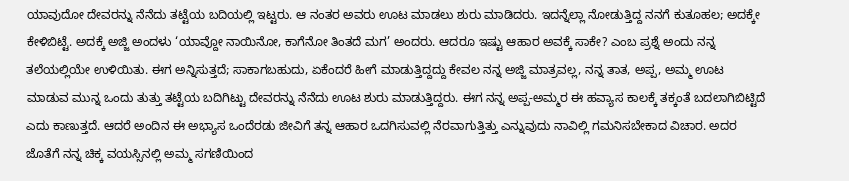ಯಾವುದೋ ದೇವರನ್ನು ನೆನೆದು ತಟ್ಟೆಯ ಬದಿಯಲ್ಲಿ ಇಟ್ಟರು. ಆ ನಂತರ ಅವರು ಊಟ ಮಾಡಲು ಶುರು ಮಾಡಿದರು. ಇದನ್ನೆಲ್ಲಾ ನೋಡುತ್ತಿದ್ದ ನನಗೆ ಕುತೂಹಲ; ಅದಕ್ಕೇ ಕೇಳಿಬಿಟ್ಟೆ. ಅದಕ್ಕೆ ಅಜ್ಜಿ ಅಂದಳು ‘ಯಾವ್ದೋ ನಾಯಿನೋ, ಕಾಗೆನೋ ತಿಂತದೆ ಮಗ’ ಅಂದರು. ಆದರೂ ಇಷ್ಟು ಆಹಾರ ಅವಕ್ಕೆ ಸಾಕೇ? ಎಂಬ ಪ್ರಶ್ನೆ ಅಂದು ನನ್ನ ತಲೆಯಲ್ಲಿಯೇ ಉಳಿಯಿತು. ಈಗ ಅನ್ನಿಸುತ್ತದೆ; ಸಾಕಾಗಬಹುದು, ಏಕೆಂದರೆ ಹೀಗೆ ಮಾಡುತ್ತಿದ್ದದ್ದು ಕೇವಲ ನನ್ನ ಅಜ್ಜಿ ಮಾತ್ರವಲ್ಲ, ನನ್ನ ತಾತ, ಅಪ್ಪ, ಅಮ್ಮ ಊಟ ಮಾಡುವ ಮುನ್ನ ಒಂದು ತುತ್ತು ತಟ್ಟೆಯ ಬದಿಗಿಟ್ಟು ದೇವರನ್ನು ನೆನೆದು ಊಟ ಶುರು ಮಾಡುತ್ತಿದ್ದರು. ಈಗ ನನ್ನ ಅಪ್ಪ-ಅಮ್ಮರ ಈ ಹವ್ಯಾಸ ಕಾಲಕ್ಕೆ ತಕ್ಕಂತೆ ಬದಲಾಗಿಬಿಟ್ಟಿದೆ ಎದು ಕಾಣುತ್ತದೆ. ಆದರೆ ಅಂದಿನ ಈ ಅಭ್ಯಾಸ ಒಂದೆರಡು ಜೀವಿಗೆ ತನ್ನ ಆಹಾರ ಒದಗಿಸುವಲ್ಲಿ ನೆರವಾಗುತ್ತಿತ್ತು ಎನ್ನುವುದು ನಾವಿಲ್ಲಿ ಗಮನಿಸಬೇಕಾದ ವಿಚಾರ. ಅದರ ಜೊತೆಗೆ ನನ್ನ ಚಿಕ್ಕ ವಯಸ್ಸಿನಲ್ಲಿ ಅಮ್ಮ ಸಗಣಿಯಿಂದ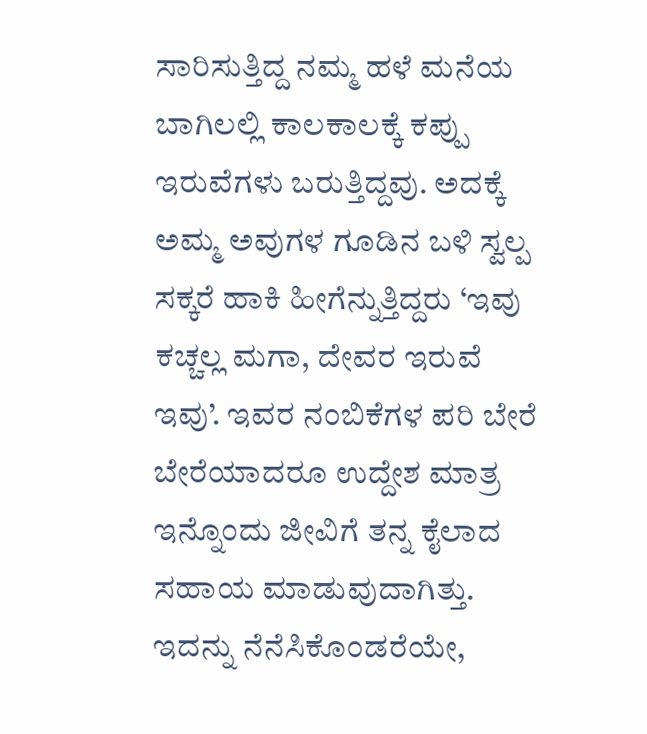ಸಾರಿಸುತ್ತಿದ್ದ ನಮ್ಮ ಹಳೆ ಮನೆಯ ಬಾಗಿಲಲ್ಲಿ ಕಾಲಕಾಲಕ್ಕೆ ಕಪ್ಪು ಇರುವೆಗಳು ಬರುತ್ತಿದ್ದವು. ಅದಕ್ಕೆ ಅಮ್ಮ ಅವುಗಳ ಗೂಡಿನ ಬಳಿ ಸ್ವಲ್ಪ ಸಕ್ಕರೆ ಹಾಕಿ ಹೀಗೆನ್ನುತ್ತಿದ್ದರು ‘ಇವು ಕಚ್ಚಲ್ಲ ಮಗಾ, ದೇವರ ಇರುವೆ ಇವು’. ಇವರ ನಂಬಿಕೆಗಳ ಪರಿ ಬೇರೆ ಬೇರೆಯಾದರೂ ಉದ್ದೇಶ ಮಾತ್ರ ಇನ್ನೊಂದು ಜೀವಿಗೆ ತನ್ನ ಕೈಲಾದ ಸಹಾಯ ಮಾಡುವುದಾಗಿತ್ತು. ಇದನ್ನು ನೆನೆಸಿಕೊಂಡರೆಯೇ,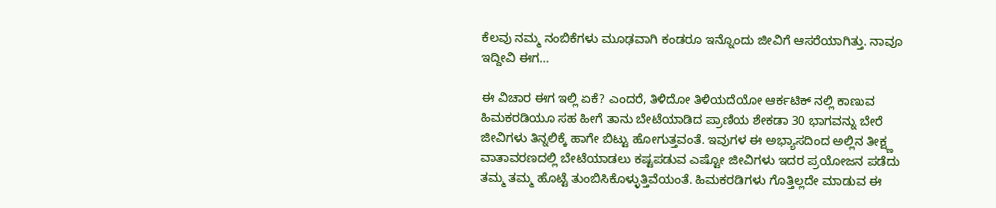ಕೆಲವು ನಮ್ಮ ನಂಬಿಕೆಗಳು ಮೂಢವಾಗಿ ಕಂಡರೂ ಇನ್ನೊಂದು ಜೀವಿಗೆ ಆಸರೆಯಾಗಿತ್ತು. ನಾವೂ ಇದ್ದೀವಿ ಈಗ…

ಈ ವಿಚಾರ ಈಗ ಇಲ್ಲಿ ಏಕೆ? ಎಂದರೆ, ತಿಳಿದೋ ತಿಳಿಯದೆಯೋ ಆರ್ಕಟಿಕ್ ನಲ್ಲಿ ಕಾಣುವ ಹಿಮಕರಡಿಯೂ ಸಹ ಹೀಗೆ ತಾನು ಬೇಟೆಯಾಡಿದ ಪ್ರಾಣಿಯ ಶೇಕಡಾ 30 ಭಾಗವನ್ನು ಬೇರೆ ಜೀವಿಗಳು ತಿನ್ನಲಿಕ್ಕೆ ಹಾಗೇ ಬಿಟ್ಟು ಹೋಗುತ್ತವಂತೆ. ಇವುಗಳ ಈ ಅಭ್ಯಾಸದಿಂದ ಅಲ್ಲಿನ ತೀಕ್ಷ್ಣ ವಾತಾವರಣದಲ್ಲಿ ಬೇಟೆಯಾಡಲು ಕಷ್ಟಪಡುವ ಎಷ್ಟೋ ಜೀವಿಗಳು ಇದರ ಪ್ರಯೋಜನ ಪಡೆದು ತಮ್ಮ ತಮ್ಮ ಹೊಟ್ಟೆ ತುಂಬಿಸಿಕೊಳ್ಳುತ್ತಿವೆಯಂತೆ. ಹಿಮಕರಡಿಗಳು ಗೊತ್ತಿಲ್ಲದೇ ಮಾಡುವ ಈ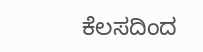ಕೆಲಸದಿಂದ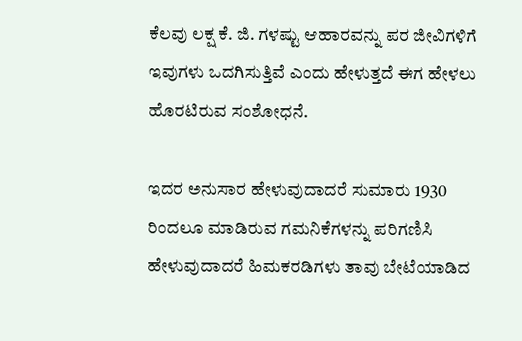ಕೆಲವು ಲಕ್ಷ ಕೆ. ಜಿ. ಗಳಷ್ಟು ಆಹಾರವನ್ನು ಪರ ಜೀವಿಗಳಿಗೆ ಇವುಗಳು ಒದಗಿಸುತ್ತಿವೆ ಎಂದು ಹೇಳುತ್ತದೆ ಈಗ ಹೇಳಲು ಹೊರಟಿರುವ ಸಂಶೋಧನೆ.

ಇದರ ಅನುಸಾರ ಹೇಳುವುದಾದರೆ ಸುಮಾರು 1930 ರಿಂದಲೂ ಮಾಡಿರುವ ಗಮನಿಕೆಗಳನ್ನು ಪರಿಗಣಿಸಿ ಹೇಳುವುದಾದರೆ ಹಿಮಕರಡಿಗಳು ತಾವು ಬೇಟೆಯಾಡಿದ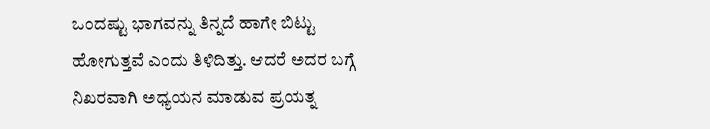ಒಂದಷ್ಟು ಭಾಗವನ್ನು ತಿನ್ನದೆ ಹಾಗೇ ಬಿಟ್ಟು ಹೋಗುತ್ತವೆ ಎಂದು ತಿಳಿದಿತ್ತು. ಆದರೆ ಅದರ ಬಗ್ಗೆ ನಿಖರವಾಗಿ ಅಧ್ಯಯನ ಮಾಡುವ ಪ್ರಯತ್ನ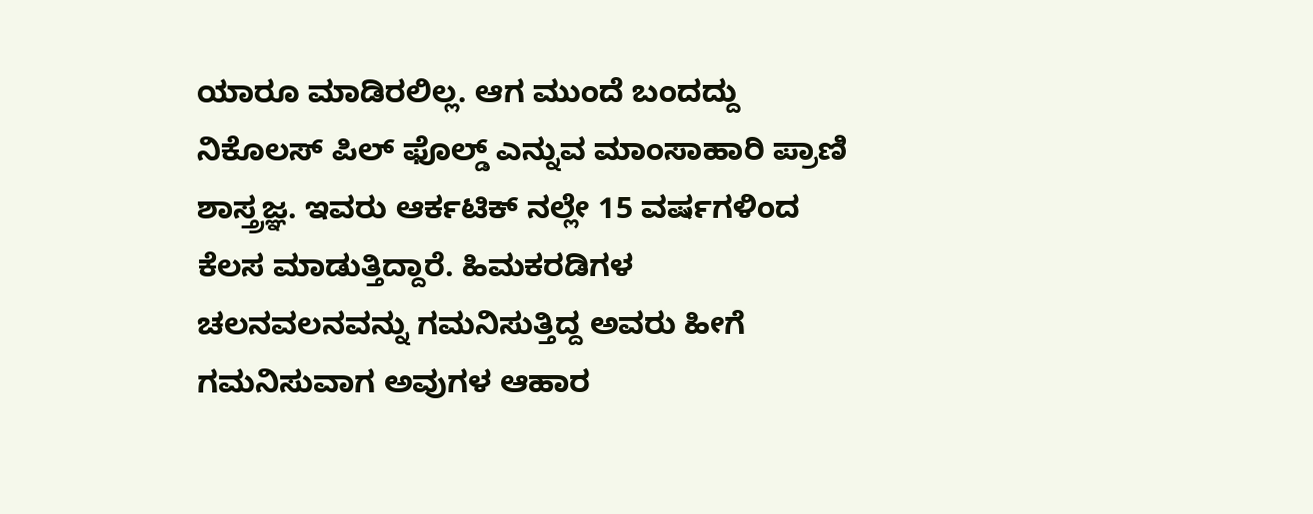ಯಾರೂ ಮಾಡಿರಲಿಲ್ಲ. ಆಗ ಮುಂದೆ ಬಂದದ್ದು ನಿಕೊಲಸ್ ಪಿಲ್ ಫೊಲ್ಡ್ ಎನ್ನುವ ಮಾಂಸಾಹಾರಿ ಪ್ರಾಣಿ ಶಾಸ್ತ್ರಜ್ಞ. ಇವರು ಆರ್ಕಟಿಕ್ ನಲ್ಲೇ 15 ವರ್ಷಗಳಿಂದ ಕೆಲಸ ಮಾಡುತ್ತಿದ್ದಾರೆ. ಹಿಮಕರಡಿಗಳ ಚಲನವಲನವನ್ನು ಗಮನಿಸುತ್ತಿದ್ದ ಅವರು ಹೀಗೆ ಗಮನಿಸುವಾಗ ಅವುಗಳ ಆಹಾರ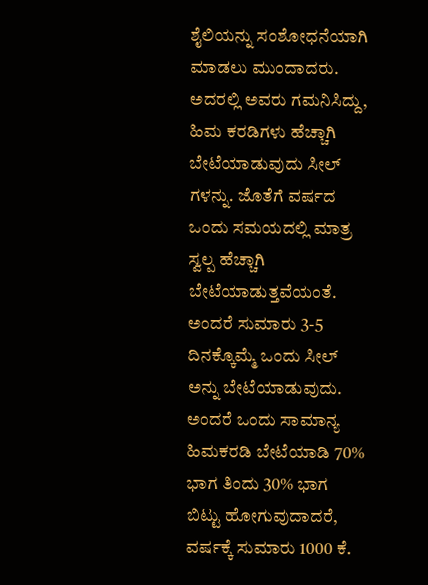ಶೈಲಿಯನ್ನು ಸಂಶೋಧನೆಯಾಗಿ ಮಾಡಲು ಮುಂದಾದರು. ಅದರಲ್ಲಿ ಅವರು ಗಮನಿಸಿದ್ದು, ಹಿಮ ಕರಡಿಗಳು ಹೆಚ್ಚಾಗಿ ಬೇಟೆಯಾಡುವುದು ಸೀಲ್ ಗಳನ್ನು. ಜೊತೆಗೆ ವರ್ಷದ ಒಂದು ಸಮಯದಲ್ಲಿ ಮಾತ್ರ ಸ್ವಲ್ಪ ಹೆಚ್ಚಾಗಿ ಬೇಟೆಯಾಡುತ್ತವೆಯಂತೆ. ಅಂದರೆ ಸುಮಾರು 3-5 ದಿನಕ್ಕೊಮ್ಮೆ ಒಂದು ಸೀಲ್ ಅನ್ನು ಬೇಟೆಯಾಡುವುದು. ಅಂದರೆ ಒಂದು ಸಾಮಾನ್ಯ ಹಿಮಕರಡಿ ಬೇಟೆಯಾಡಿ 70% ಭಾಗ ತಿಂದು 30% ಭಾಗ ಬಿಟ್ಟು ಹೋಗುವುದಾದರೆ, ವರ್ಷಕ್ಕೆ ಸುಮಾರು 1000 ಕೆ.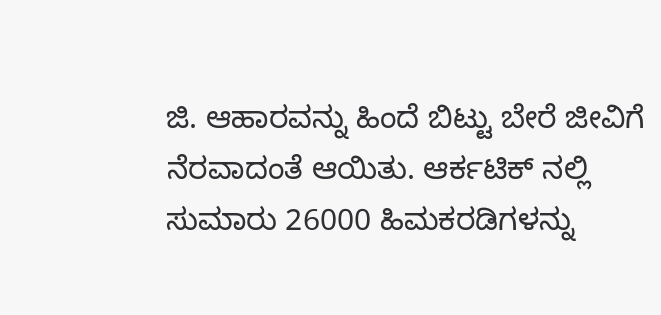ಜಿ. ಆಹಾರವನ್ನು ಹಿಂದೆ ಬಿಟ್ಟು ಬೇರೆ ಜೀವಿಗೆ ನೆರವಾದಂತೆ ಆಯಿತು. ಆರ್ಕಟಿಕ್ ನಲ್ಲಿ ಸುಮಾರು 26000 ಹಿಮಕರಡಿಗಳನ್ನು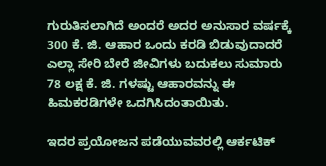ಗುರುತಿಸಲಾಗಿದೆ ಅಂದರೆ ಅದರ ಅನುಸಾರ ವರ್ಷಕ್ಕೆ 300 ಕೆ. ಜಿ. ಆಹಾರ ಒಂದು ಕರಡಿ ಬಿಡುವುದಾದರೆ ಎಲ್ಲಾ ಸೇರಿ ಬೇರೆ ಜೀವಿಗಳು ಬದುಕಲು ಸುಮಾರು 78 ಲಕ್ಷ ಕೆ. ಜಿ. ಗಳಷ್ಟು ಆಹಾರವನ್ನು ಈ ಹಿಮಕರಡಿಗಳೇ ಒದಗಿಸಿದಂತಾಯಿತು.

ಇದರ ಪ್ರಯೋಜನ ಪಡೆಯುವವರಲ್ಲಿ ಆರ್ಕಟಿಕ್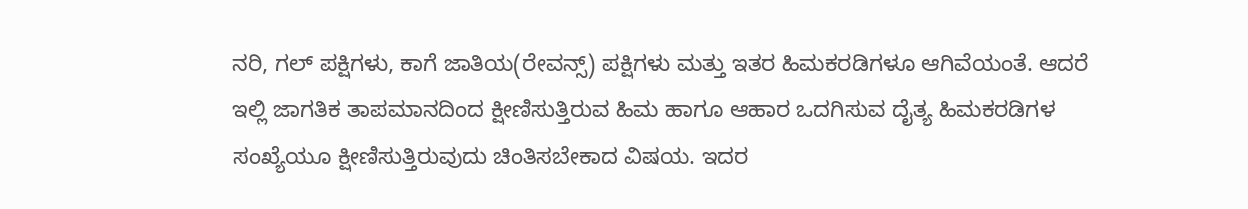ನರಿ, ಗಲ್ ಪಕ್ಷಿಗಳು, ಕಾಗೆ ಜಾತಿಯ(ರೇವನ್ಸ್) ಪಕ್ಷಿಗಳು ಮತ್ತು ಇತರ ಹಿಮಕರಡಿಗಳೂ ಆಗಿವೆಯಂತೆ. ಆದರೆ ಇಲ್ಲಿ ಜಾಗತಿಕ ತಾಪಮಾನದಿಂದ ಕ್ಷೀಣಿಸುತ್ತಿರುವ ಹಿಮ ಹಾಗೂ ಆಹಾರ ಒದಗಿಸುವ ದೈತ್ಯ ಹಿಮಕರಡಿಗಳ ಸಂಖ್ಯೆಯೂ ಕ್ಷೀಣಿಸುತ್ತಿರುವುದು ಚಿಂತಿಸಬೇಕಾದ ವಿಷಯ. ಇದರ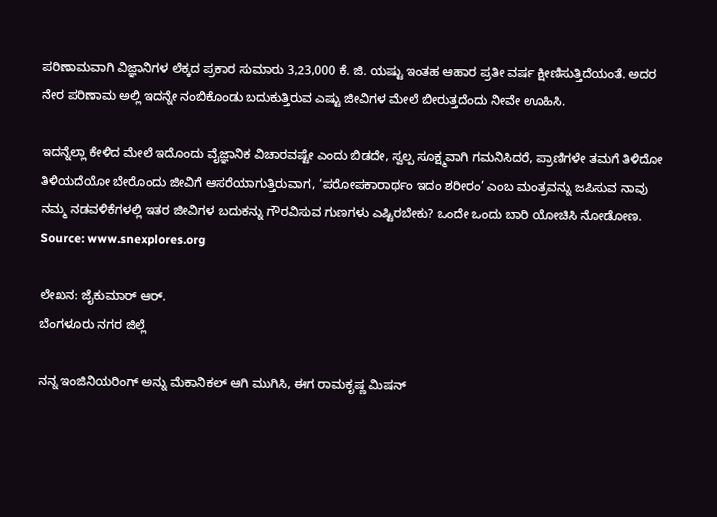ಪರಿಣಾಮವಾಗಿ ವಿಜ್ಞಾನಿಗಳ ಲೆಕ್ಕದ ಪ್ರಕಾರ ಸುಮಾರು 3,23,000 ಕೆ. ಜಿ. ಯಷ್ಟು ಇಂತಹ ಆಹಾರ ಪ್ರತೀ ವರ್ಷ ಕ್ಷೀಣಿಸುತ್ತಿದೆಯಂತೆ. ಅದರ ನೇರ ಪರಿಣಾಮ ಅಲ್ಲಿ ಇದನ್ನೇ ನಂಬಿಕೊಂಡು ಬದುಕುತ್ತಿರುವ ಎಷ್ಟು ಜೀವಿಗಳ ಮೇಲೆ ಬೀರುತ್ತದೆಂದು ನೀವೇ ಊಹಿಸಿ.

ಇದನ್ನೆಲ್ಲಾ ಕೇಳಿದ ಮೇಲೆ ಇದೊಂದು ವೈಜ್ಞಾನಿಕ ವಿಚಾರವಷ್ಟೇ ಎಂದು ಬಿಡದೇ, ಸ್ವಲ್ಪ ಸೂಕ್ಷ್ಮವಾಗಿ ಗಮನಿಸಿದರೆ, ಪ್ರಾಣಿಗಳೇ ತಮಗೆ ತಿಳಿದೋ ತಿಳಿಯದೆಯೋ ಬೇರೊಂದು ಜೀವಿಗೆ ಆಸರೆಯಾಗುತ್ತಿರುವಾಗ, ‘ಪರೋಪಕಾರಾರ್ಥಂ ಇದಂ ಶರೀರಂ’ ಎಂಬ ಮಂತ್ರವನ್ನು ಜಪಿಸುವ ನಾವು ನಮ್ಮ ನಡವಳಿಕೆಗಳಲ್ಲಿ ಇತರ ಜೀವಿಗಳ ಬದುಕನ್ನು ಗೌರವಿಸುವ ಗುಣಗಳು ಎಷ್ಟಿರಬೇಕು? ಒಂದೇ ಒಂದು ಬಾರಿ ಯೋಚಿಸಿ ನೋಡೋಣ.
Source: www.snexplores.org

ಲೇಖನ: ಜೈಕುಮಾರ್ ಆರ್.
ಬೆಂಗಳೂರು ನಗರ ಜಿಲ್ಲೆ

ನನ್ನ ಇಂಜಿನಿಯರಿಂಗ್ ಅನ್ನು ಮೆಕಾನಿಕಲ್ ಆಗಿ ಮುಗಿಸಿ, ಈಗ ರಾಮಕೃಷ್ಣ ಮಿಷನ್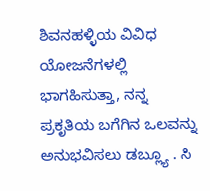ಶಿವನಹಳ್ಳಿಯ ವಿವಿಧ ಯೋಜನೆಗಳಲ್ಲಿ ಭಾಗಹಿಸುತ್ತಾ, ನನ್ನ ಪ್ರಕೃತಿಯ ಬಗೆಗಿನ ಒಲವನ್ನು ಅನುಭವಿಸಲು ಡಬ್ಲ್ಯೂ . ಸಿ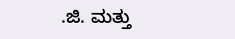.ಜಿ. ಮತ್ತು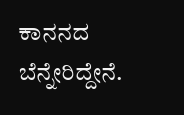ಕಾನನದ ಬೆನ್ನೇರಿದ್ದೇನೆ.